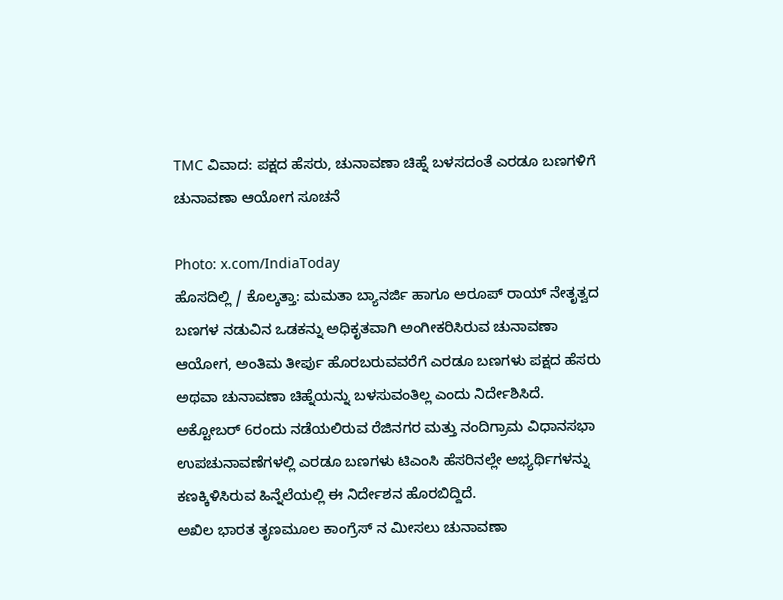TMC ವಿವಾದ: ಪಕ್ಷದ ಹೆಸರು, ಚುನಾವಣಾ ಚಿಹ್ನೆ ಬಳಸದಂತೆ ಎರಡೂ ಬಣಗಳಿಗೆ ಚುನಾವಣಾ ಆಯೋಗ ಸೂಚನೆ

Photo: x.com/IndiaToday
ಹೊಸದಿಲ್ಲಿ / ಕೊಲ್ಕತ್ತಾ: ಮಮತಾ ಬ್ಯಾನರ್ಜಿ ಹಾಗೂ ಅರೂಪ್ ರಾಯ್ ನೇತೃತ್ವದ ಬಣಗಳ ನಡುವಿನ ಒಡಕನ್ನು ಅಧಿಕೃತವಾಗಿ ಅಂಗೀಕರಿಸಿರುವ ಚುನಾವಣಾ ಆಯೋಗ, ಅಂತಿಮ ತೀರ್ಪು ಹೊರಬರುವವರೆಗೆ ಎರಡೂ ಬಣಗಳು ಪಕ್ಷದ ಹೆಸರು ಅಥವಾ ಚುನಾವಣಾ ಚಿಹ್ನೆಯನ್ನು ಬಳಸುವಂತಿಲ್ಲ ಎಂದು ನಿರ್ದೇಶಿಸಿದೆ.
ಅಕ್ಟೋಬರ್ 6ರಂದು ನಡೆಯಲಿರುವ ರೆಜಿನಗರ ಮತ್ತು ನಂದಿಗ್ರಾಮ ವಿಧಾನಸಭಾ ಉಪಚುನಾವಣೆಗಳಲ್ಲಿ ಎರಡೂ ಬಣಗಳು ಟಿಎಂಸಿ ಹೆಸರಿನಲ್ಲೇ ಅಭ್ಯರ್ಥಿಗಳನ್ನು ಕಣಕ್ಕಿಳಿಸಿರುವ ಹಿನ್ನೆಲೆಯಲ್ಲಿ ಈ ನಿರ್ದೇಶನ ಹೊರಬಿದ್ದಿದೆ.
ಅಖಿಲ ಭಾರತ ತೃಣಮೂಲ ಕಾಂಗ್ರೆಸ್ ನ ಮೀಸಲು ಚುನಾವಣಾ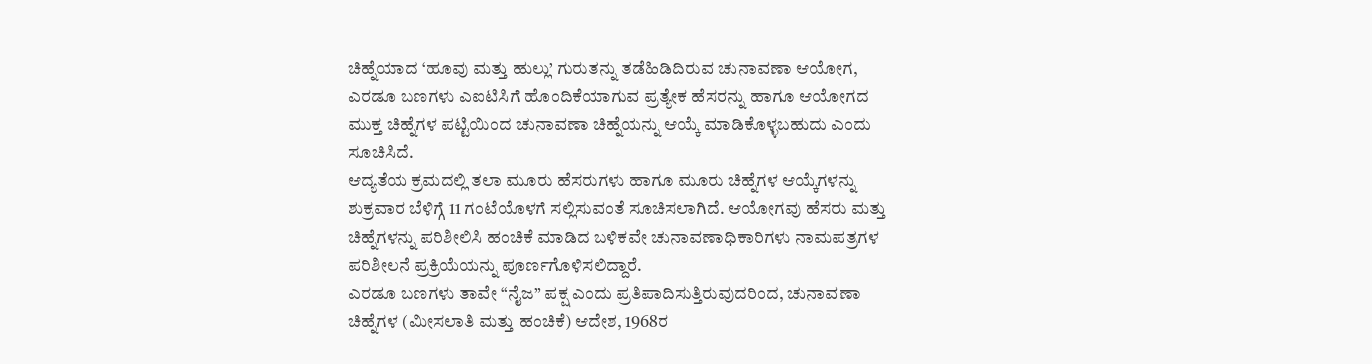ಚಿಹ್ನೆಯಾದ ‘ಹೂವು ಮತ್ತು ಹುಲ್ಲು’ ಗುರುತನ್ನು ತಡೆಹಿಡಿದಿರುವ ಚುನಾವಣಾ ಆಯೋಗ, ಎರಡೂ ಬಣಗಳು ಎಐಟಿಸಿಗೆ ಹೊಂದಿಕೆಯಾಗುವ ಪ್ರತ್ಯೇಕ ಹೆಸರನ್ನು ಹಾಗೂ ಆಯೋಗದ ಮುಕ್ತ ಚಿಹ್ನೆಗಳ ಪಟ್ಟಿಯಿಂದ ಚುನಾವಣಾ ಚಿಹ್ನೆಯನ್ನು ಆಯ್ಕೆ ಮಾಡಿಕೊಳ್ಳಬಹುದು ಎಂದು ಸೂಚಿಸಿದೆ.
ಆದ್ಯತೆಯ ಕ್ರಮದಲ್ಲಿ ತಲಾ ಮೂರು ಹೆಸರುಗಳು ಹಾಗೂ ಮೂರು ಚಿಹ್ನೆಗಳ ಆಯ್ಕೆಗಳನ್ನು ಶುಕ್ರವಾರ ಬೆಳಿಗ್ಗೆ 11 ಗಂಟೆಯೊಳಗೆ ಸಲ್ಲಿಸುವಂತೆ ಸೂಚಿಸಲಾಗಿದೆ. ಆಯೋಗವು ಹೆಸರು ಮತ್ತು ಚಿಹ್ನೆಗಳನ್ನು ಪರಿಶೀಲಿಸಿ ಹಂಚಿಕೆ ಮಾಡಿದ ಬಳಿಕವೇ ಚುನಾವಣಾಧಿಕಾರಿಗಳು ನಾಮಪತ್ರಗಳ ಪರಿಶೀಲನೆ ಪ್ರಕ್ರಿಯೆಯನ್ನು ಪೂರ್ಣಗೊಳಿಸಲಿದ್ದಾರೆ.
ಎರಡೂ ಬಣಗಳು ತಾವೇ “ನೈಜ” ಪಕ್ಷ ಎಂದು ಪ್ರತಿಪಾದಿಸುತ್ತಿರುವುದರಿಂದ, ಚುನಾವಣಾ ಚಿಹ್ನೆಗಳ (ಮೀಸಲಾತಿ ಮತ್ತು ಹಂಚಿಕೆ) ಆದೇಶ, 1968ರ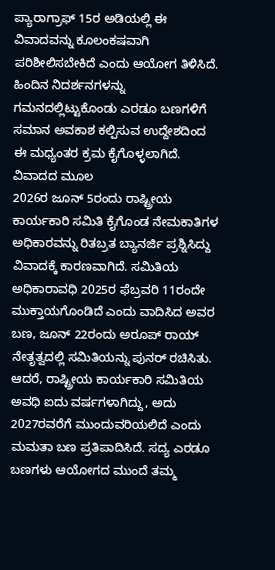ಪ್ಯಾರಾಗ್ರಾಫ್ 15ರ ಅಡಿಯಲ್ಲಿ ಈ ವಿವಾದವನ್ನು ಕೂಲಂಕಷವಾಗಿ ಪರಿಶೀಲಿಸಬೇಕಿದೆ ಎಂದು ಆಯೋಗ ತಿಳಿಸಿದೆ. ಹಿಂದಿನ ನಿದರ್ಶನಗಳನ್ನು ಗಮನದಲ್ಲಿಟ್ಟುಕೊಂಡು ಎರಡೂ ಬಣಗಳಿಗೆ ಸಮಾನ ಅವಕಾಶ ಕಲ್ಪಿಸುವ ಉದ್ದೇಶದಿಂದ ಈ ಮಧ್ಯಂತರ ಕ್ರಮ ಕೈಗೊಳ್ಳಲಾಗಿದೆ.
ವಿವಾದದ ಮೂಲ
2026ರ ಜೂನ್ 5ರಂದು ರಾಷ್ಟ್ರೀಯ ಕಾರ್ಯಕಾರಿ ಸಮಿತಿ ಕೈಗೊಂಡ ನೇಮಕಾತಿಗಳ ಅಧಿಕಾರವನ್ನು ರಿತಬ್ರತ ಬ್ಯಾನರ್ಜಿ ಪ್ರಶ್ನಿಸಿದ್ದು ವಿವಾದಕ್ಕೆ ಕಾರಣವಾಗಿದೆ. ಸಮಿತಿಯ ಅಧಿಕಾರಾವಧಿ 2025ರ ಫೆಬ್ರವರಿ 11ರಂದೇ ಮುಕ್ತಾಯಗೊಂಡಿದೆ ಎಂದು ವಾದಿಸಿದ ಅವರ ಬಣ, ಜೂನ್ 22ರಂದು ಅರೂಪ್ ರಾಯ್ ನೇತೃತ್ವದಲ್ಲಿ ಸಮಿತಿಯನ್ನು ಪುನರ್ ರಚಿಸಿತು.
ಆದರೆ, ರಾಷ್ಟ್ರೀಯ ಕಾರ್ಯಕಾರಿ ಸಮಿತಿಯ ಅವಧಿ ಐದು ವರ್ಷಗಳಾಗಿದ್ದು, ಅದು 2027ರವರೆಗೆ ಮುಂದುವರಿಯಲಿದೆ ಎಂದು ಮಮತಾ ಬಣ ಪ್ರತಿಪಾದಿಸಿದೆ. ಸದ್ಯ ಎರಡೂ ಬಣಗಳು ಆಯೋಗದ ಮುಂದೆ ತಮ್ಮ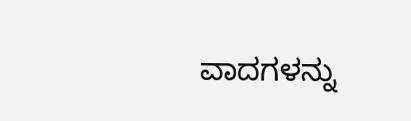ವಾದಗಳನ್ನು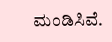ಮಂಡಿಸಿವೆ.